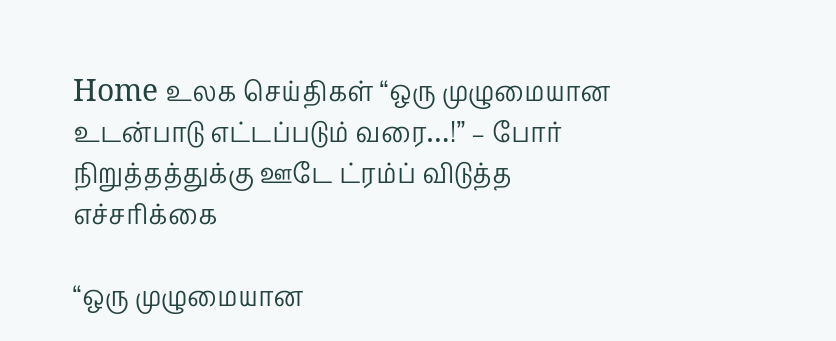Home உலக செய்திகள் “ஒரு முழுமையான உடன்பாடு எட்டப்படும் வரை…!” – போர் நிறுத்தத்துக்கு ஊடே ட்ரம்ப் விடுத்த எச்சரிக்கை

“ஒரு முழுமையான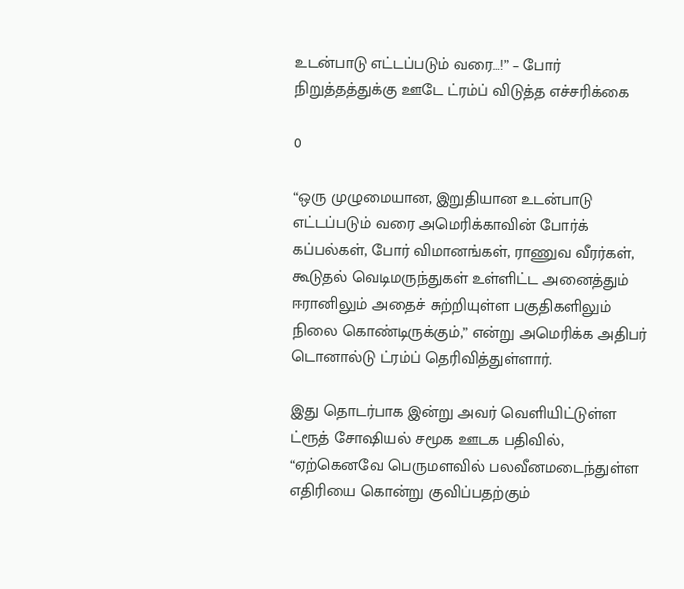உடன்பாடு எட்டப்படும் வரை…!” – போர் நிறுத்தத்துக்கு ஊடே ட்ரம்ப் விடுத்த எச்சரிக்கை

0

“ஒரு முழுமையான, இறுதியான உடன்பாடு எட்டப்படும் வரை அமெரிக்காவின் போர்க் கப்பல்கள், போர் விமானங்கள், ராணுவ வீரர்கள், கூடுதல் வெடிமருந்துகள் உள்ளிட்ட அனைத்தும் ஈரானிலும் அதைச் சுற்றியுள்ள பகுதிகளிலும் நிலை கொண்டிருக்கும்,” என்று அமெரிக்க அதிபர் டொனால்டு ட்ரம்ப் தெரிவித்துள்ளார்.

இது தொடர்பாக இன்று அவர் வெளியிட்டுள்ள ட்ரூத் சோஷியல் சமூக ஊடக பதிவில், “ஏற்கெனவே பெருமளவில் பலவீனமடைந்துள்ள எதிரியை கொன்று குவிப்பதற்கும்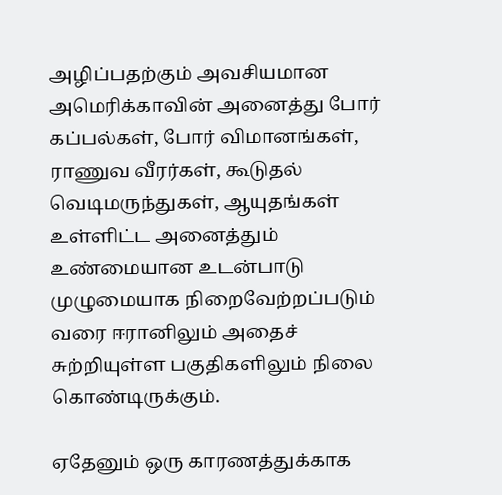அழிப்பதற்கும் அவசியமான அமெரிக்காவின் அனைத்து போர் கப்பல்கள், போர் விமானங்கள், ராணுவ வீரர்கள், கூடுதல் வெடிமருந்துகள், ஆயுதங்கள் உள்ளிட்ட அனைத்தும் உண்மையான உடன்பாடு முழுமையாக நிறைவேற்றப்படும் வரை ஈரானிலும் அதைச் சுற்றியுள்ள பகுதிகளிலும் நிலை கொண்டிருக்கும்.

ஏதேனும் ஒரு காரணத்துக்காக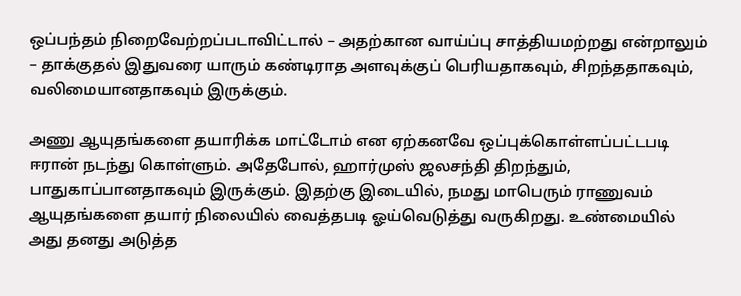ஒப்பந்தம் நிறைவேற்றப்படாவிட்டால் – அதற்கான வாய்ப்பு சாத்தியமற்றது என்றாலும் – தாக்குதல் இதுவரை யாரும் கண்டிராத அளவுக்குப் பெரியதாகவும், சிறந்ததாகவும், வலிமையானதாகவும் இருக்கும்.

அணு ஆயுதங்களை தயாரிக்க மாட்டோம் என ஏற்கனவே ஒப்புக்கொள்ளப்பட்டபடி ஈரான் நடந்து கொள்ளும். அதேபோல், ஹார்முஸ் ஜலசந்தி திறந்தும், பாதுகாப்பானதாகவும் இருக்கும். இதற்கு இடையில், நமது மாபெரும் ராணுவம் ஆயுதங்களை தயார் நிலையில் வைத்தபடி ஓய்வெடுத்து வருகிறது. உண்மையில் அது தனது அடுத்த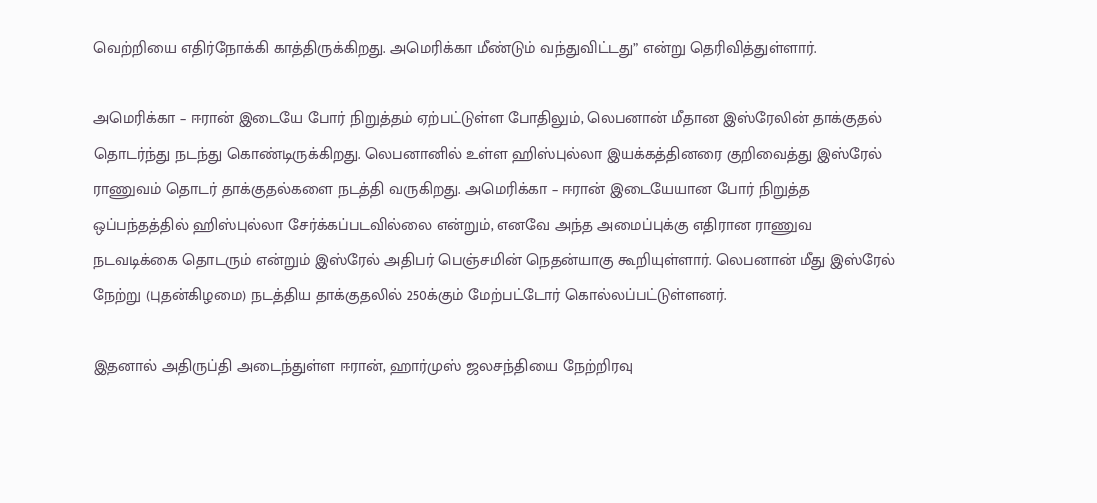வெற்றியை எதிர்நோக்கி காத்திருக்கிறது. அமெரிக்கா மீண்டும் வந்துவிட்டது” என்று தெரிவித்துள்ளார்.

அமெரிக்கா – ஈரான் இடையே போர் நிறுத்தம் ஏற்பட்டுள்ள போதிலும், லெபனான் மீதான இஸ்ரேலின் தாக்குதல் தொடர்ந்து நடந்து கொண்டிருக்கிறது. லெபனானில் உள்ள ஹிஸ்புல்லா இயக்கத்தினரை குறிவைத்து இஸ்ரேல் ராணுவம் தொடர் தாக்குதல்களை நடத்தி வருகிறது. அமெரிக்கா – ஈரான் இடையேயான போர் நிறுத்த ஒப்பந்தத்தில் ஹிஸ்புல்லா சேர்க்கப்படவில்லை என்றும், எனவே அந்த அமைப்புக்கு எதிரான ராணுவ நடவடிக்கை தொடரும் என்றும் இஸ்ரேல் அதிபர் பெஞ்சமின் நெதன்யாகு கூறியுள்ளார். லெபனான் மீது இஸ்ரேல் நேற்று (புதன்கிழமை) நடத்திய தாக்குதலில் 250க்கும் மேற்பட்டோர் கொல்லப்பட்டுள்ளனர்.

இதனால் அதிருப்தி அடைந்துள்ள ஈரான், ஹார்முஸ் ஜலசந்தியை நேற்றிரவு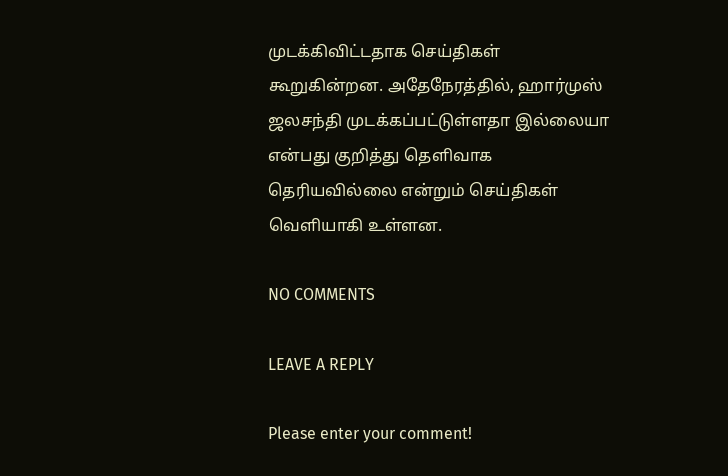முடக்கிவிட்டதாக செய்திகள் கூறுகின்றன. அதேநேரத்தில், ஹார்முஸ் ஜலசந்தி முடக்கப்பட்டுள்ளதா இல்லையா என்பது குறித்து தெளிவாக தெரியவில்லை என்றும் செய்திகள் வெளியாகி உள்ளன.

NO COMMENTS

LEAVE A REPLY

Please enter your comment!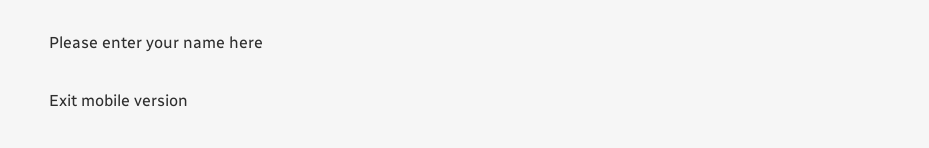Please enter your name here

Exit mobile version